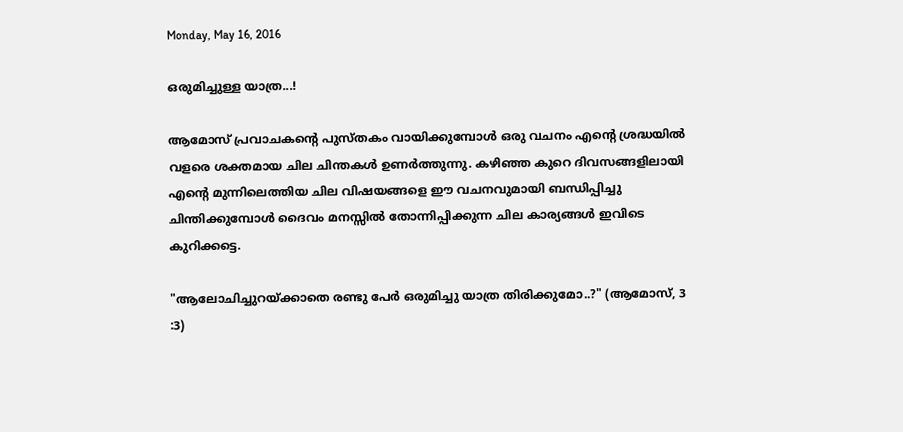Monday, May 16, 2016

ഒരുമിച്ചുള്ള യാത്ര...!

ആമോസ് പ്രവാചകന്‍റെ പുസ്തകം വായിക്കുമ്പോള്‍ ഒരു വചനം എന്‍റെ ശ്രദ്ധയില്‍ വളരെ ശക്തമായ ചില ചിന്തകള്‍ ഉണര്‍ത്തുന്നു. കഴിഞ്ഞ കുറെ ദിവസങ്ങളിലായി എന്‍റെ മുന്നിലെത്തിയ ചില വിഷയങ്ങളെ ഈ വചനവുമായി ബന്ധിപ്പിച്ചു ചിന്തിക്കുമ്പോള്‍ ദൈവം മനസ്സില്‍ തോന്നിപ്പിക്കുന്ന ചില കാര്യങ്ങള്‍ ഇവിടെ കുറിക്കട്ടെ.

"ആലോചിച്ചുറയ്ക്കാതെ രണ്ടു പേര്‍ ഒരുമിച്ചു യാത്ര തിരിക്കുമോ..?" (ആമോസ്, 3 :3)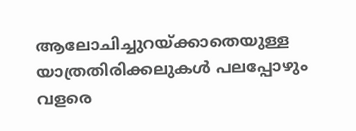ആലോചിച്ചുറയ്ക്കാതെയുള്ള യാത്രതിരിക്കലുകള്‍ പലപ്പോഴും വളരെ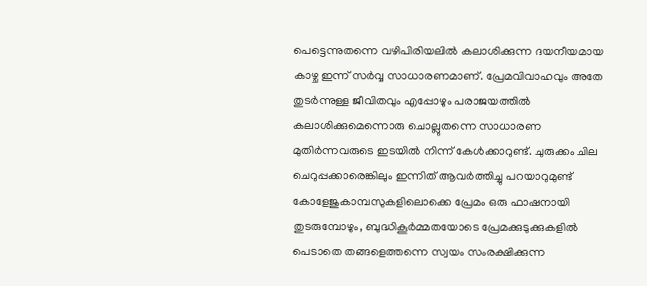പെട്ടെന്നുതന്നെ വഴിപിരിയലില്‍ കലാശിക്കുന്ന ദയനീയമായ കാഴ്ച ഇന്ന് സര്‍വ്വ സാധാരണമാണ്. പ്രേമവിവാഹവും അതേ തുടര്‍ന്നുള്ള ജീവിതവും എപ്പോഴും പരാജയത്തില്‍ കലാശിക്കുമെന്നൊരു ചൊല്ലുതന്നെ സാധാരണ മുതിര്‍ന്നവരുടെ ഇടയില്‍ നിന്ന് കേള്‍ക്കാറുണ്ട്. ചുരുക്കം ചില ചെറുപ്പക്കാരെങ്കിലും ഇന്നിത് ആവര്‍ത്തിച്ചു പറയാറുമുണ്ട്
കോളേജുകാമ്പസുകളിലൊക്കെ പ്രേമം ഒരു ഫാഷനായി തുടരുമ്പോഴും, ബുദ്ധികൂര്‍മ്മതയോടെ പ്രേമക്കുടുക്കുകളില്‍ പെടാതെ തങ്ങളെത്തന്നെ സ്വയം സംരക്ഷിക്കുന്ന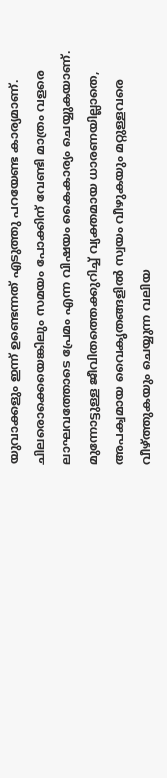യുവാക്കളും ഇന്ന് ഉണ്ടെന്നത് എടുത്തു പറയേണ്ട കാര്യമാണ്. ചിലരൊക്കെയെങ്കിലും സമയം പോക്കിന് വേണ്ടി മാത്രം വളരെ ലാഘവത്തോടെ പ്രേമം എന്ന വിഷയം കൈകാര്യം ചെയ്യുകയാണ്. മുന്നോട്ടുള്ള ജീവിതത്തെക്കുറിച്ച് വ്യക്തമായ ധാരണയില്ലാതെ, അപക്വമായ വൈകൃതങ്ങളില്‍ സ്വയം വീഴുകയും മറ്റുള്ളവരെ വീഴ്ത്തുകയും ചെയ്യുന്ന വലിയ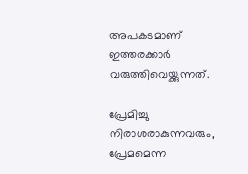അപകടമാണ് ഇത്തരക്കാര്‍ വരുത്തിവെയ്ക്കുന്നത്.

പ്രേമിച്ചു നിരാശരാകുന്നവരും, പ്രേമമെന്ന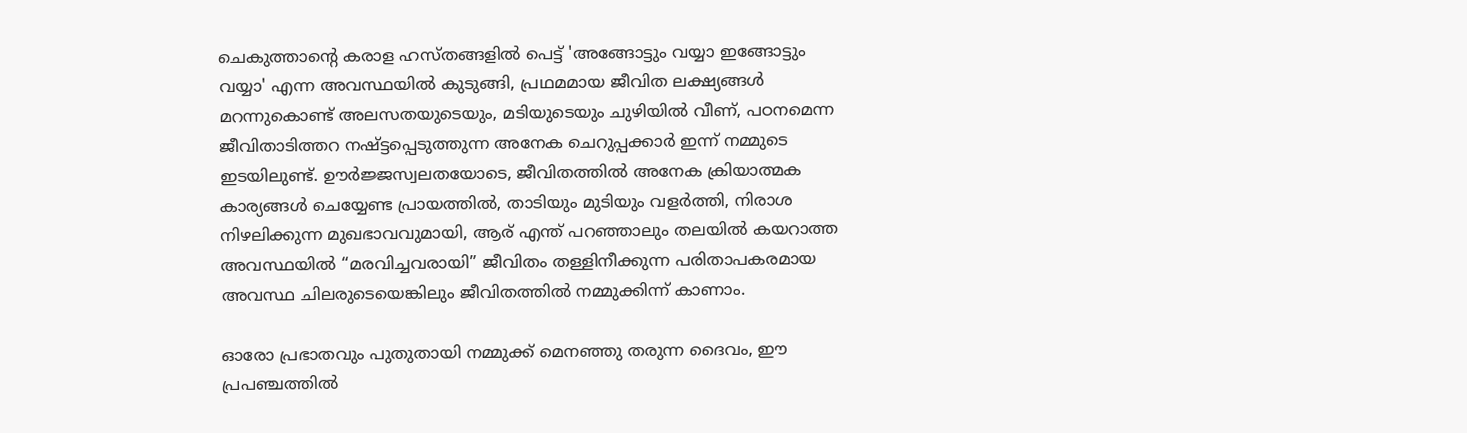ചെകുത്താന്‍റെ കരാള ഹസ്തങ്ങളില്‍ പെട്ട് 'അങ്ങോട്ടും വയ്യാ ഇങ്ങോട്ടും വയ്യാ' എന്ന അവസ്ഥയില്‍ കുടുങ്ങി, പ്രഥമമായ ജീവിത ലക്ഷ്യങ്ങള്‍ മറന്നുകൊണ്ട് അലസതയുടെയും, മടിയുടെയും ചുഴിയില്‍ വീണ്, പഠനമെന്ന ജീവിതാടിത്തറ നഷ്ട്ടപ്പെടുത്തുന്ന അനേക ചെറുപ്പക്കാര്‍ ഇന്ന് നമ്മുടെ ഇടയിലുണ്ട്. ഊര്‍ജ്ജസ്വലതയോടെ, ജീവിതത്തില്‍ അനേക ക്രിയാത്മക കാര്യങ്ങള്‍ ചെയ്യേണ്ട പ്രായത്തില്‍, താടിയും മുടിയും വളര്‍ത്തി, നിരാശ നിഴലിക്കുന്ന മുഖഭാവവുമായി, ആര് എന്ത് പറഞ്ഞാലും തലയില്‍ കയറാത്ത അവസ്ഥയില്‍ “മരവിച്ചവരായി” ജീവിതം തള്ളിനീക്കുന്ന പരിതാപകരമായ അവസ്ഥ ചിലരുടെയെങ്കിലും ജീവിതത്തില്‍ നമ്മുക്കിന്ന് കാണാം.

ഓരോ പ്രഭാതവും പുതുതായി നമ്മുക്ക് മെനഞ്ഞു തരുന്ന ദൈവം, ഈ പ്രപഞ്ചത്തില്‍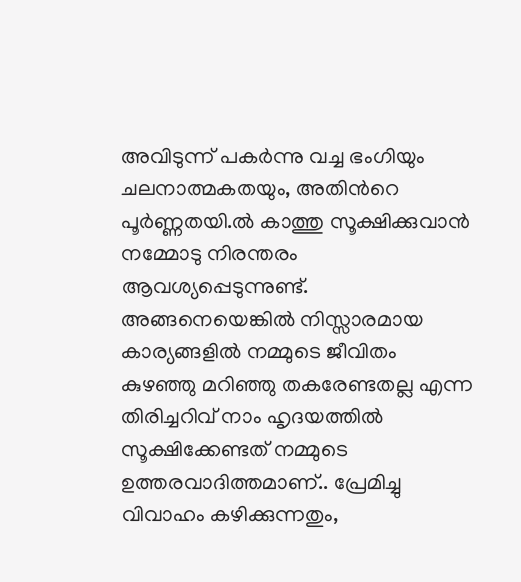അവിടുന്ന് പകര്‍ന്നു വച്ച ഭംഗിയും ചലനാത്മകതയും, അതിന്‍റെ പൂര്‍ണ്ണതയി.ല്‍ കാത്തു സൂക്ഷിക്കുവാന്‍ നമ്മോടു നിരന്തരം ആവശ്യപ്പെടുന്നുണ്ട്. അങ്ങനെയെങ്കില്‍ നിസ്സാരമായ കാര്യങ്ങളില്‍ നമ്മുടെ ജീവിതം കുഴഞ്ഞു മറിഞ്ഞു തകരേണ്ടതല്ല എന്ന തിരിച്ചറിവ് നാം ഹൃദയത്തില്‍ സൂക്ഷിക്കേണ്ടത് നമ്മുടെ ഉത്തരവാദിത്തമാണ്.. പ്രേമിച്ചു വിവാഹം കഴിക്കുന്നതും,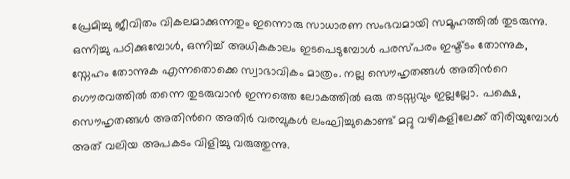പ്രേമിച്ചു ജീവിതം വികലമാക്കുന്നതും ഇന്നൊരു സാധാരണ സംഭവമായി സമൂഹത്തില്‍ തുടരുന്നു.
ഒന്നിച്ചു പഠിക്കുമ്പോള്‍, ഒന്നിച്ച് അധികകാലം ഇടപെടുമ്പോള്‍ പരസ്പരം ഇഷ്ട്ടം തോന്നുക, സ്നേഹം തോന്നുക എന്നതൊക്കെ സ്വാഭാവികം മാത്രം. നല്ല സൌഹൃതങ്ങള്‍ അതിന്‍റെ ഗൌരവത്തില്‍ തന്നെ തുടരുവാന്‍ ഇന്നത്തെ ലോകത്തില്‍ ഒരു തടസ്സവും ഇല്ലല്ലോ. പക്ഷെ, സൌഹൃതങ്ങള്‍ അതിന്‍റെ അതിര്‍ വരമ്പുകള്‍ ലംഘിച്ചുകൊണ്ട് മറ്റു വഴികളിലേക്ക് തിരിയുമ്പോള്‍ അത് വലിയ അപകടം വിളിച്ചു വരുത്തുന്നു.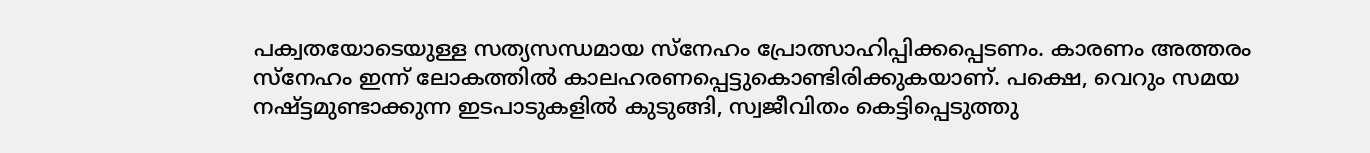പക്വതയോടെയുള്ള സത്യസന്ധമായ സ്നേഹം പ്രോത്സാഹിപ്പിക്കപ്പെടണം. കാരണം അത്തരം സ്നേഹം ഇന്ന് ലോകത്തില്‍ കാലഹരണപ്പെട്ടുകൊണ്ടിരിക്കുകയാണ്. പക്ഷെ, വെറും സമയ നഷ്ട്ടമുണ്ടാക്കുന്ന ഇടപാടുകളില്‍ കുടുങ്ങി, സ്വജീവിതം കെട്ടിപ്പെടുത്തു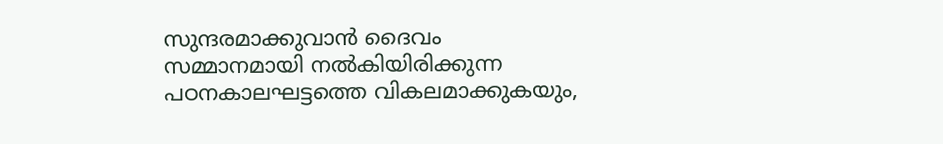സുന്ദരമാക്കുവാന്‍ ദൈവം സമ്മാനമായി നല്‍കിയിരിക്കുന്ന പഠനകാലഘട്ടത്തെ വികലമാക്കുകയും,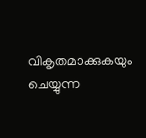വികൃതമാക്കുകയും ചെയ്യുന്ന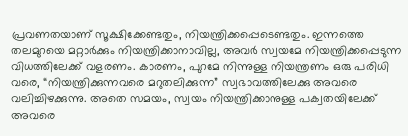പ്രവണതയാണ് സൂക്ഷിക്കേണ്ടതും, നിയന്ത്രിക്കപ്പെടെണ്ടതും. ഇന്നത്തെ തലമുറയെ മറ്റാര്‍ക്കും നിയന്ത്രിക്കാനാവില്ല, അവര്‍ സ്വയമേ നിയന്ത്രിക്കപ്പെടുന്ന വിധത്തിലേക്ക് വളരണം. കാരണം, പുറമേ നിന്നുള്ള നിയന്ത്രണം ഒരു പരിധി വരെ, “നിയന്ത്രിക്കുന്നവരെ മറുതലിക്കുന്ന” സ്വഭാവത്തിലേക്കു അവരെ വലിച്ചിഴക്കുന്നു. അതെ സമയം, സ്വയം നിയന്ത്രിക്കാനുള്ള പക്വതയിലേക്ക് അവരെ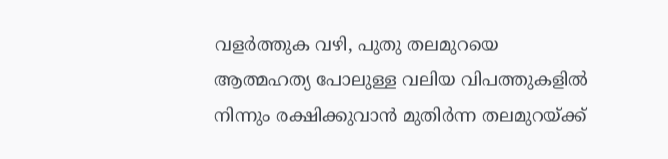വളര്‍ത്തുക വഴി, പുതു തലമുറയെ ആത്മഹത്യ പോലുള്ള വലിയ വിപത്തുകളില്‍ നിന്നും രക്ഷിക്കുവാന്‍ മുതിര്‍ന്ന തലമുറയ്ക്ക്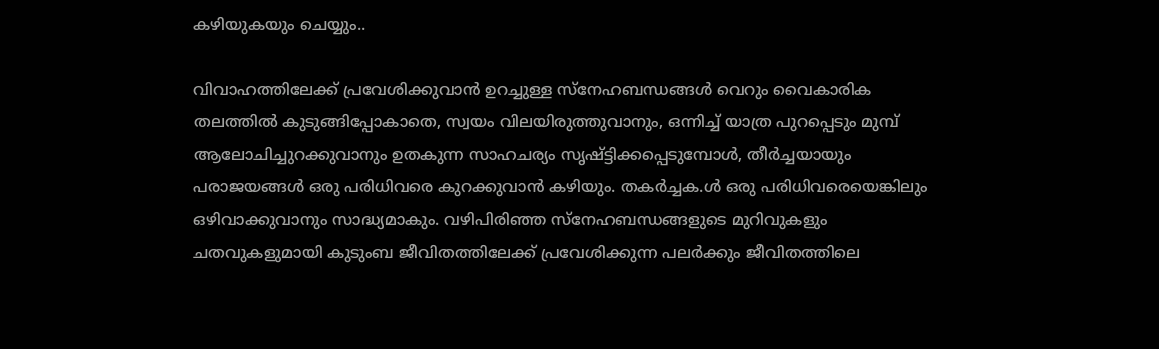കഴിയുകയും ചെയ്യും..

വിവാഹത്തിലേക്ക് പ്രവേശിക്കുവാന്‍ ഉറച്ചുള്ള സ്നേഹബന്ധങ്ങള്‍ വെറും വൈകാരിക തലത്തില്‍ കുടുങ്ങിപ്പോകാതെ, സ്വയം വിലയിരുത്തുവാനും, ഒന്നിച്ച് യാത്ര പുറപ്പെടും മുമ്പ് ആലോചിച്ചുറക്കുവാനും ഉതകുന്ന സാഹചര്യം സൃഷ്ട്ടിക്കപ്പെടുമ്പോള്‍, തീര്‍ച്ചയായും പരാജയങ്ങള്‍ ഒരു പരിധിവരെ കുറക്കുവാന്‍ കഴിയും. തകര്‍ച്ചക.ള്‍ ഒരു പരിധിവരെയെങ്കിലും ഒഴിവാക്കുവാനും സാദ്ധ്യമാകും. വഴിപിരിഞ്ഞ സ്നേഹബന്ധങ്ങളുടെ മുറിവുകളും ചതവുകളുമായി കുടുംബ ജീവിതത്തിലേക്ക് പ്രവേശിക്കുന്ന പലര്‍ക്കും ജീവിതത്തിലെ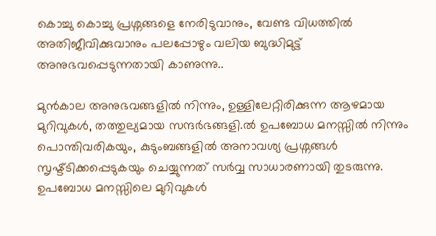കൊച്ചു കൊച്ചു പ്രശ്നങ്ങളെ നേരിടുവാനും, വേണ്ട വിധത്തില്‍ അതിജീവിക്കുവാനും പലപ്പോഴും വലിയ ബുദ്ധിമുട്ട് അനുഭവപ്പെടുന്നതായി കാണുന്നു..

മുന്‍കാല അനുഭവങ്ങളില്‍ നിന്നും, ഉള്ളിലേറ്റിരിക്കുന്ന ആഴമായ മുറിവുകള്‍, തത്തുല്യമായ സന്ദര്‍ഭങ്ങളി.ല്‍ ഉപബോധ മനസ്സില്‍ നിന്നും പൊന്തിവരികയും, കുടുംബങ്ങളില്‍ അനാവശ്യ പ്രശ്നങ്ങള്‍ സൃഷ്ട്ടിക്കപ്പെടുകയും ചെയ്യുന്നത് സര്‍വ്വ സാധാരണായി തുടരുന്നു. ഉപബോധ മനസ്സിലെ മുറിവുകള്‍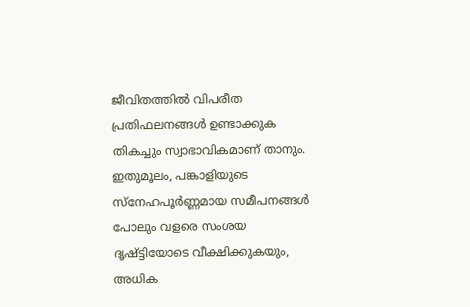ജീവിതത്തില്‍ വിപരീത പ്രതിഫലനങ്ങള്‍ ഉണ്ടാക്കുക തികച്ചും സ്വാഭാവികമാണ് താനും. ഇതുമൂലം, പങ്കാളിയുടെ സ്നേഹപൂര്‍ണ്ണമായ സമീപനങ്ങള്‍ പോലും വളരെ സംശയ ദൃഷ്ട്ടിയോടെ വീക്ഷിക്കുകയും, അധിക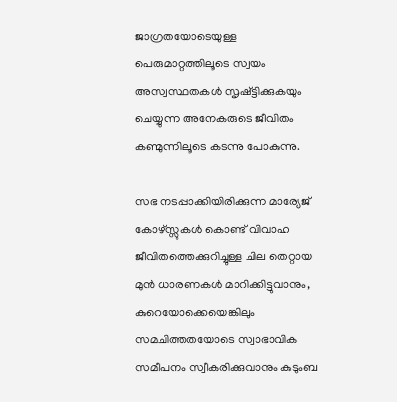ജാഗ്രതയോടെയുള്ള പെരുമാറ്റത്തിലൂടെ സ്വയം അസ്വസ്ഥതകള്‍ സൃഷ്ട്ടിക്കുകയും ചെയ്യുന്ന അനേകരുടെ ജീവിതം കണ്മുന്നിലൂടെ കടന്നു പോകുന്നു.

സഭ നടപ്പാക്കിയിരിക്കുന്ന മാര്യേജ് കോഴ്സ്സുകള്‍ കൊണ്ട് വിവാഹ ജീവിതത്തെക്കുറിച്ചുള്ള ചില തെറ്റായ മുന്‍ ധാരണകള്‍ മാറിക്കിട്ടുവാനും, കുറെയോക്കെയെങ്കിലും സമചിത്തതയോടെ സ്വാഭാവിക സമീപനം സ്വീകരിക്കുവാനും കുടുംബ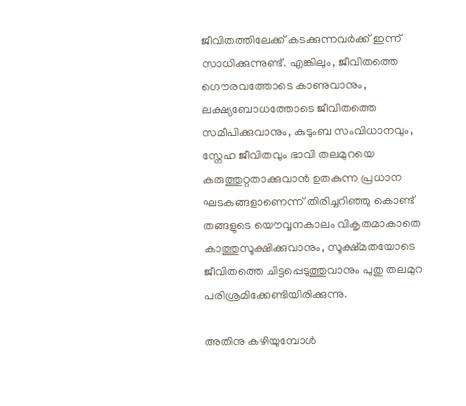ജീവിതത്തിലേക്ക് കടക്കുന്നവര്‍ക്ക് ഇന്ന് സാധിക്കുന്നുണ്ട്. എങ്കിലും, ജീവിതത്തെ ഗൌരവത്തോടെ കാണുവാനും, ലക്ഷ്യബോധത്തോടെ ജീവിതത്തെ സമീപിക്കുവാനും, കുടുംബ സംവിധാനവും, സ്നേഹ ജീവിതവും ഭാവി തലമുറയെ കരുത്തുറ്റതാക്കുവാൻ ഉതകുന്ന പ്രധാന ഘടകങ്ങളാണെന്ന് തിരിച്ചറിഞ്ഞു കൊണ്ട് തങ്ങളുടെ യൌവ്വനകാലം വികൃതമാകാതെ കാത്തുസൂക്ഷിക്കുവാനും, സൂക്ഷ്മതയോടെ  ജീവിതത്തെ ചിട്ടപ്പെടുത്തുവാനും പുതു തലമുറ പരിശ്രമിക്കേണ്ടിയിരിക്കുന്നു.

അതിനു കഴിയുമ്പോള്‍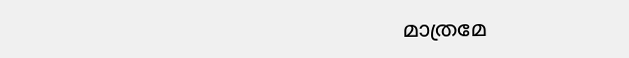മാത്രമേ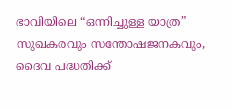ഭാവിയിലെ “ഒന്നിച്ചുള്ള യാത്ര” സുഖകരവും സന്തോഷജനകവും, ദൈവ പദ്ധതിക്ക്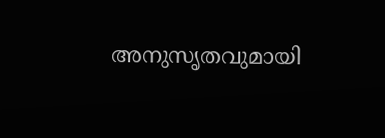അനുസൃതവുമായി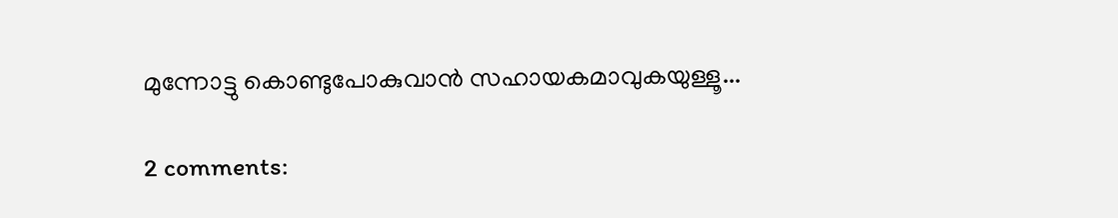മുന്നോട്ടു കൊണ്ടുപോകുവാന്‍ സഹായകമാവുകയുള്ളൂ...

2 comments: